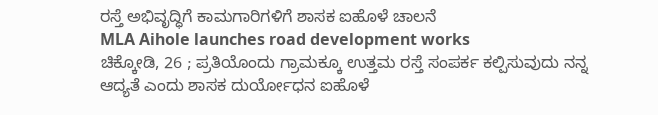ರಸ್ತೆ ಅಭಿವೃದ್ಧಿಗೆ ಕಾಮಗಾರಿಗಳಿಗೆ ಶಾಸಕ ಐಹೊಳೆ ಚಾಲನೆ
MLA Aihole launches road development works
ಚಿಕ್ಕೋಡಿ, 26 ; ಪ್ರತಿಯೊಂದು ಗ್ರಾಮಕ್ಕೂ ಉತ್ತಮ ರಸ್ತೆ ಸಂಪರ್ಕ ಕಲ್ಪಿಸುವುದು ನನ್ನ ಆದ್ಯತೆ ಎಂದು ಶಾಸಕ ದುರ್ಯೋಧನ ಐಹೊಳೆ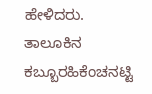ಹೇಳಿದರು.
ತಾಲೂಕಿನ ಕಬ್ಬೂರಹಿಕೆಂಚನಟ್ಟಿ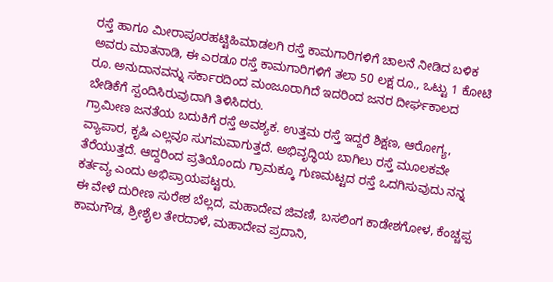ರಸ್ತೆ ಹಾಗೂ ಮೀರಾಪೂರಹಟ್ಟಿಹಿಮಾಡಲಗಿ ರಸ್ತೆ ಕಾಮಗಾರಿಗಳಿಗೆ ಚಾಲನೆ ನೀಡಿದ ಬಳಿಕ ಅವರು ಮಾತನಾಡಿ, ಈ ಎರಡೂ ರಸ್ತೆ ಕಾಮಗಾರಿಗಳಿಗೆ ತಲಾ 50 ಲಕ್ಷ ರೂ., ಒಟ್ಟು 1 ಕೋಟಿ ರೂ. ಅನುದಾನವನ್ನು ಸರ್ಕಾರದಿಂದ ಮಂಜೂರಾಗಿದೆ ಇದರಿಂದ ಜನರ ದೀರ್ಘಕಾಲದ ಬೇಡಿಕೆಗೆ ಸ್ಪಂದಿಸಿರುವುದಾಗಿ ತಿಳಿಸಿದರು.
ಗ್ರಾಮೀಣ ಜನತೆಯ ಬದುಕಿಗೆ ರಸ್ತೆ ಅವಶ್ಯಕ. ಉತ್ತಮ ರಸ್ತೆ ಇದ್ದರೆ ಶಿಕ್ಷಣ, ಆರೋಗ್ಯ, ವ್ಯಾಪಾರ, ಕೃಷಿ ಎಲ್ಲವೂ ಸುಗಮವಾಗುತ್ತದೆ. ಅಭಿವೃದ್ಧಿಯ ಬಾಗಿಲು ರಸ್ತೆ ಮೂಲಕವೇ ತೆರೆಯುತ್ತದೆ. ಆದ್ದರಿಂದ ಪ್ರತಿಯೊಂದು ಗ್ರಾಮಕ್ಕೂ ಗುಣಮಟ್ಟದ ರಸ್ತೆ ಒದಗಿಸುವುದು ನನ್ನ ಕರ್ತವ್ಯ ಎಂದು ಅಭಿಪ್ರಾಯಪಟ್ಟರು.
ಈ ವೇಳೆ ದುರೀಣ ಸುರೇಶ ಬೆಲ್ಲದ, ಮಹಾದೇವ ಜಿವಣಿ, ಬಸಲಿಂಗ ಕಾಡೇಶಗೋಳ, ಕೆಂಚ್ಚಪ್ಪ ಕಾಮಗೌಡ, ಶ್ರೀಶೈಲ ತೇರದಾಳೆ, ಮಹಾದೇವ ಪ್ರದಾನಿ,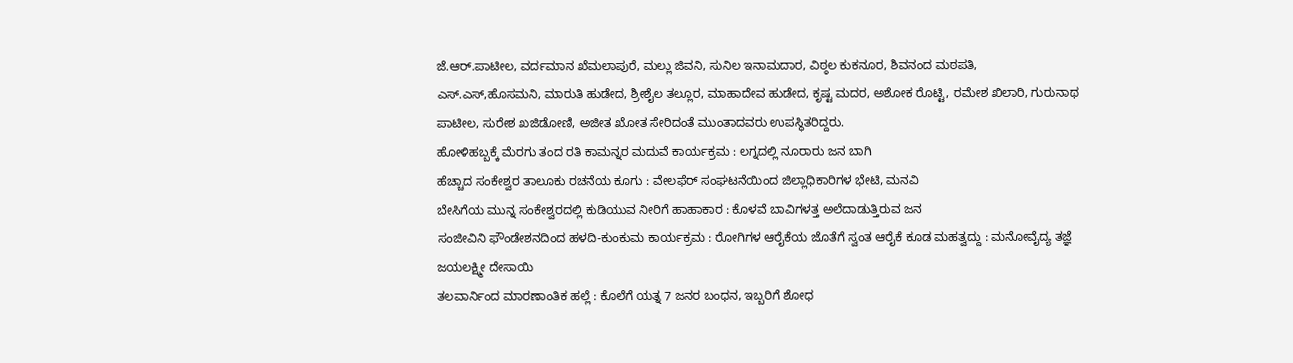ಜೆ.ಆರ್.ಪಾಟೀಲ, ವರ್ದಮಾನ ಖೆಮಲಾಪುರೆ, ಮಲ್ಲು ಜಿವನಿ, ಸುನಿಲ ಇನಾಮದಾರ, ವಿಠ್ಠಲ ಕುಕನೂರ, ಶಿವನಂದ ಮಠಪತಿ, ಎಸ್.ಎಸ್,ಹೊಸಮನಿ, ಮಾರುತಿ ಹುಡೇದ, ಶ್ರೀಶೈಲ ತಲ್ಲೂರ, ಮಾಹಾದೇವ ಹುಡೇದ, ಕೃಷ್ಟ ಮದರ, ಅಶೋಕ ರೊಟ್ಟಿ, ರಮೇಶ ಖಿಲಾರಿ, ಗುರುನಾಥ ಪಾಟೀಲ, ಸುರೇಶ ಖಜಿಡೋಣಿ, ಅಜೀತ ಖೋತ ಸೇರಿದಂತೆ ಮುಂತಾದವರು ಉಪಸ್ಥಿತರಿದ್ದರು.
ಹೋಳಿಹಬ್ಬಕ್ಕೆ ಮೆರಗು ತಂದ ರತಿ ಕಾಮನ್ನರ ಮದುವೆ ಕಾರ್ಯಕ್ರಮ : ಲಗ್ನದಲ್ಲಿ ನೂರಾರು ಜನ ಬಾಗಿ
ಹೆಚ್ಚಾದ ಸಂಕೇಶ್ವರ ತಾಲೂಕು ರಚನೆಯ ಕೂಗು : ವೇಲಫೆರ್ ಸಂಘಟನೆಯಿಂದ ಜಿಲ್ಲಾಧಿಕಾರಿಗಳ ಭೇಟಿ, ಮನವಿ
ಬೇಸಿಗೆಯ ಮುನ್ನ ಸಂಕೇಶ್ವರದಲ್ಲಿ ಕುಡಿಯುವ ನೀರಿಗೆ ಹಾಹಾಕಾರ : ಕೊಳವೆ ಬಾವಿಗಳತ್ತ ಅಲೆದಾಡುತ್ತಿರುವ ಜನ
ಸಂಜೀವಿನಿ ಫೌಂಡೇಶನದಿಂದ ಹಳದಿ-ಕುಂಕುಮ ಕಾರ್ಯಕ್ರಮ : ರೋಗಿಗಳ ಆರೈಕೆಯ ಜೊತೆಗೆ ಸ್ವಂತ ಆರೈಕೆ ಕೂಡ ಮಹತ್ವದ್ದು : ಮನೋವೈದ್ಯ ತಜ್ಞೆ ಜಯಲಕ್ಷ್ಮೀ ದೇಸಾಯಿ
ತಲವಾರ್ನಿಂದ ಮಾರಣಾಂತಿಕ ಹಲ್ಲೆ : ಕೊಲೆಗೆ ಯತ್ನ 7 ಜನರ ಬಂಧನ, ಇಬ್ಬರಿಗೆ ಶೋಧ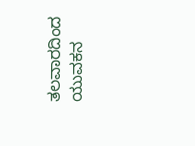ತಲವಾರದಿಂದ ಯುವಕನ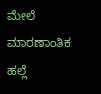ಮೇಲೆ ಮಾರಣಾಂತಿಕ ಹಲ್ಲೆ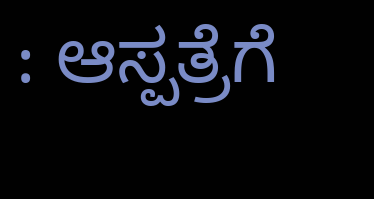: ಆಸ್ಪತ್ರೆಗೆ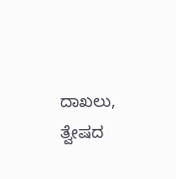ದಾಖಲು, ತ್ವೇಷದ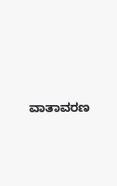ವಾತಾವರಣ